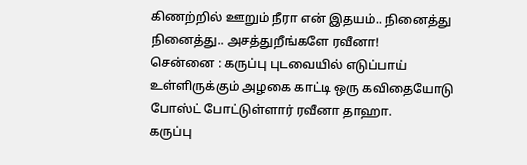கிணற்றில் ஊறும் நீரா என் இதயம்.. நினைத்து நினைத்து.. அசத்துறீங்களே ரவீனா!
சென்னை : கருப்பு புடவையில் எடுப்பாய் உள்ளிருக்கும் அழகை காட்டி ஒரு கவிதையோடு போஸ்ட் போட்டுள்ளார் ரவீனா தாஹா.
கருப்பு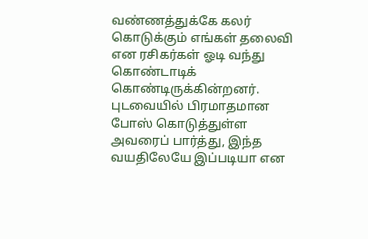வண்ணத்துக்கே கலர் கொடுக்கும் எங்கள் தலைவி என ரசிகர்கள் ஓடி வந்து கொண்டாடிக் கொண்டிருக்கின்றனர்.
புடவையில் பிரமாதமான போஸ் கொடுத்துள்ள அவரைப் பார்த்து, இந்த வயதிலேயே இப்படியா என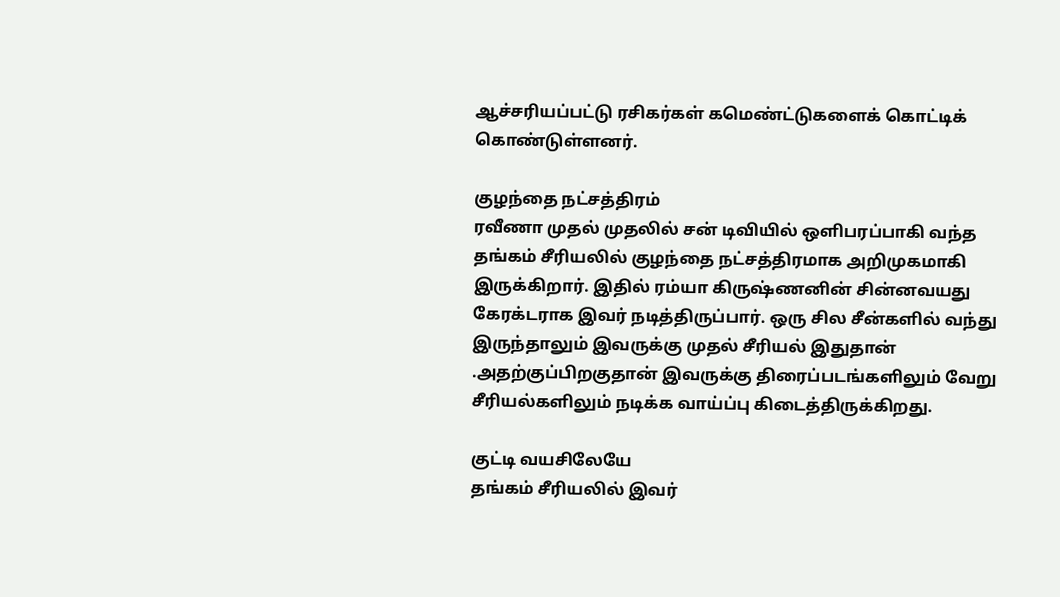ஆச்சரியப்பட்டு ரசிகர்கள் கமெண்ட்டுகளைக் கொட்டிக் கொண்டுள்ளனர்.

குழந்தை நட்சத்திரம்
ரவீணா முதல் முதலில் சன் டிவியில் ஒளிபரப்பாகி வந்த தங்கம் சீரியலில் குழந்தை நட்சத்திரமாக அறிமுகமாகி இருக்கிறார். இதில் ரம்யா கிருஷ்ணனின் சின்னவயது கேரக்டராக இவர் நடித்திருப்பார். ஒரு சில சீன்களில் வந்து இருந்தாலும் இவருக்கு முதல் சீரியல் இதுதான் .அதற்குப்பிறகுதான் இவருக்கு திரைப்படங்களிலும் வேறு சீரியல்களிலும் நடிக்க வாய்ப்பு கிடைத்திருக்கிறது.

குட்டி வயசிலேயே
தங்கம் சீரியலில் இவர்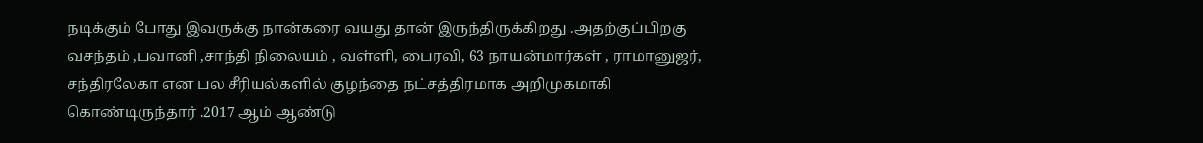நடிக்கும் போது இவருக்கு நான்கரை வயது தான் இருந்திருக்கிறது .அதற்குப்பிறகு வசந்தம் ,பவானி ,சாந்தி நிலையம் , வள்ளி, பைரவி, 63 நாயன்மார்கள் , ராமானுஜர், சந்திரலேகா என பல சீரியல்களில் குழந்தை நட்சத்திரமாக அறிமுகமாகி கொண்டிருந்தார் .2017 ஆம் ஆண்டு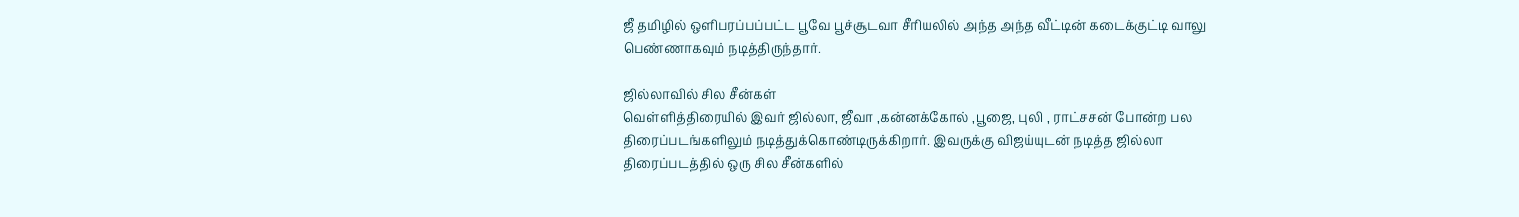ஜீ தமிழில் ஒளிபரப்பப்பட்ட பூவே பூச்சூடவா சீரியலில் அந்த அந்த வீட்டின் கடைக்குட்டி வாலு பெண்ணாகவும் நடித்திருந்தார்.

ஜில்லாவில் சில சீன்கள்
வெள்ளித்திரையில் இவர் ஜில்லா, ஜீவா ,கன்னக்கோல் ,பூஜை, புலி , ராட்சசன் போன்ற பல திரைப்படங்களிலும் நடித்துக்கொண்டிருக்கிறார். இவருக்கு விஜய்யுடன் நடித்த ஜில்லா திரைப்படத்தில் ஒரு சில சீன்களில்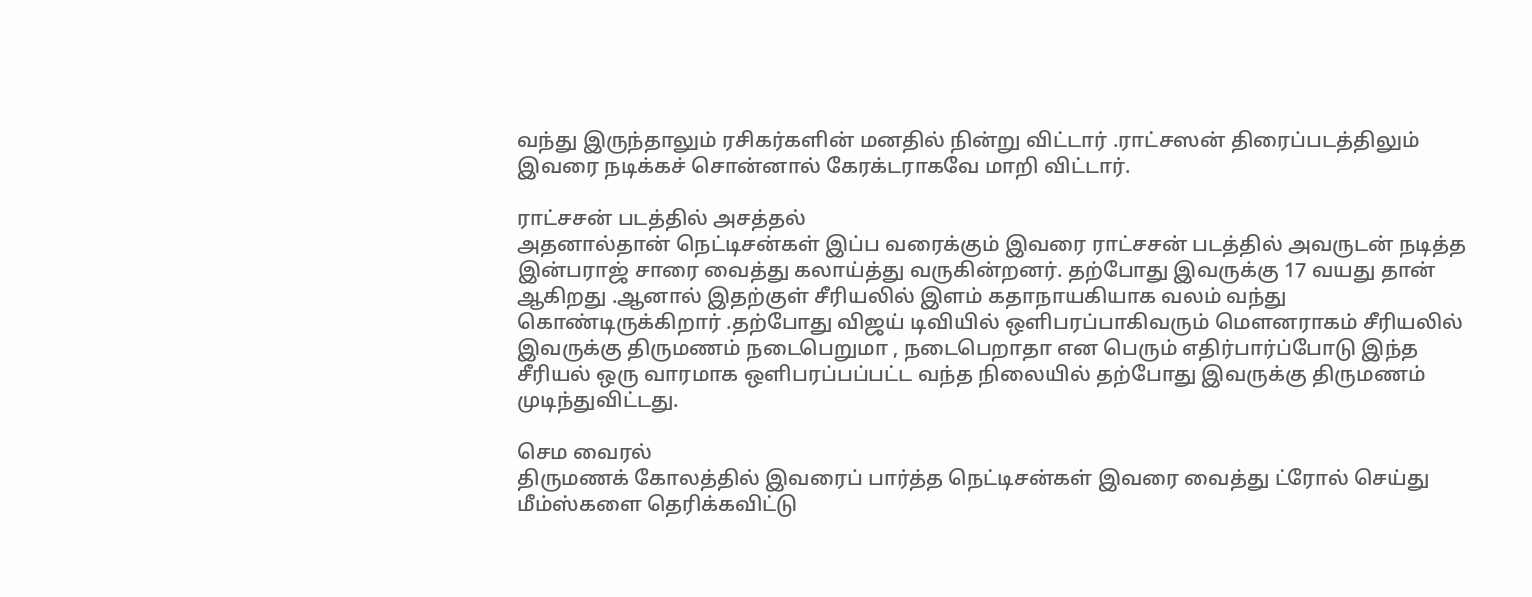வந்து இருந்தாலும் ரசிகர்களின் மனதில் நின்று விட்டார் .ராட்சஸன் திரைப்படத்திலும் இவரை நடிக்கச் சொன்னால் கேரக்டராகவே மாறி விட்டார்.

ராட்சசன் படத்தில் அசத்தல்
அதனால்தான் நெட்டிசன்கள் இப்ப வரைக்கும் இவரை ராட்சசன் படத்தில் அவருடன் நடித்த இன்பராஜ் சாரை வைத்து கலாய்த்து வருகின்றனர். தற்போது இவருக்கு 17 வயது தான் ஆகிறது .ஆனால் இதற்குள் சீரியலில் இளம் கதாநாயகியாக வலம் வந்து கொண்டிருக்கிறார் .தற்போது விஜய் டிவியில் ஒளிபரப்பாகிவரும் மௌனராகம் சீரியலில் இவருக்கு திருமணம் நடைபெறுமா , நடைபெறாதா என பெரும் எதிர்பார்ப்போடு இந்த சீரியல் ஒரு வாரமாக ஒளிபரப்பப்பட்ட வந்த நிலையில் தற்போது இவருக்கு திருமணம் முடிந்துவிட்டது.

செம வைரல்
திருமணக் கோலத்தில் இவரைப் பார்த்த நெட்டிசன்கள் இவரை வைத்து ட்ரோல் செய்து மீம்ஸ்களை தெரிக்கவிட்டு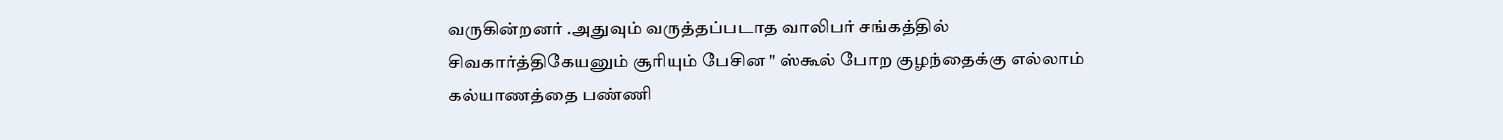வருகின்றனர் .அதுவும் வருத்தப்படாத வாலிபர் சங்கத்தில் சிவகார்த்திகேயனும் சூரியும் பேசின " ஸ்கூல் போற குழந்தைக்கு எல்லாம் கல்யாணத்தை பண்ணி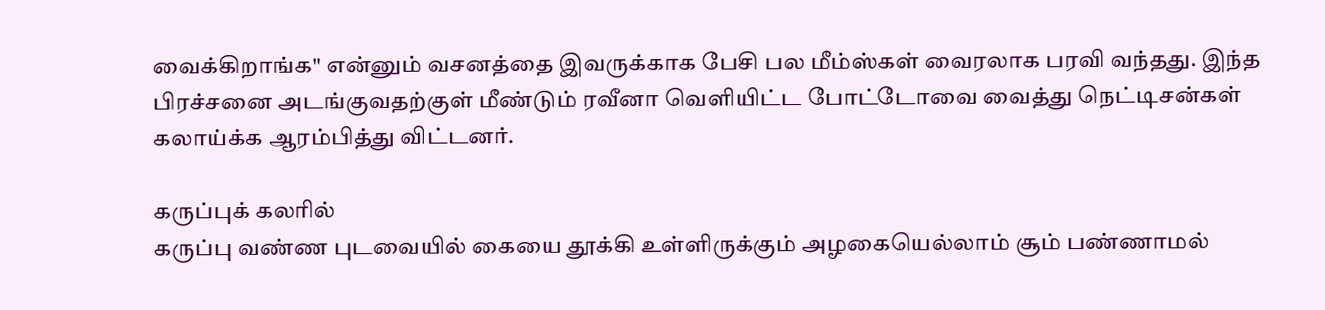வைக்கிறாங்க" என்னும் வசனத்தை இவருக்காக பேசி பல மீம்ஸ்கள் வைரலாக பரவி வந்தது. இந்த பிரச்சனை அடங்குவதற்குள் மீண்டும் ரவீனா வெளியிட்ட போட்டோவை வைத்து நெட்டிசன்கள் கலாய்க்க ஆரம்பித்து விட்டனர்.

கருப்புக் கலரில்
கருப்பு வண்ண புடவையில் கையை தூக்கி உள்ளிருக்கும் அழகையெல்லாம் சூம் பண்ணாமல்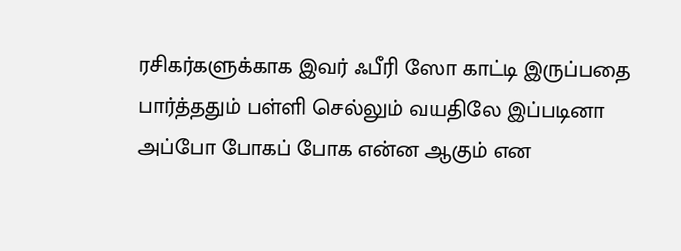ரசிகர்களுக்காக இவர் ஃபீரி ஸோ காட்டி இருப்பதை பார்த்ததும் பள்ளி செல்லும் வயதிலே இப்படினா அப்போ போகப் போக என்ன ஆகும் என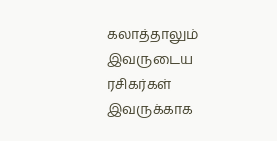கலாத்தாலும் இவருடைய ரசிகர்கள் இவருக்காக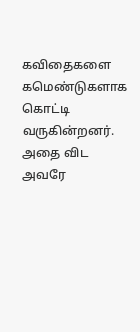கவிதைகளை கமெண்டுகளாக கொட்டி வருகின்றனர். அதை விட அவரே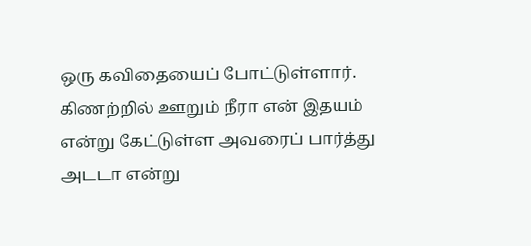ஒரு கவிதையைப் போட்டுள்ளார். கிணற்றில் ஊறும் நீரா என் இதயம் என்று கேட்டுள்ள அவரைப் பார்த்து அடடா என்று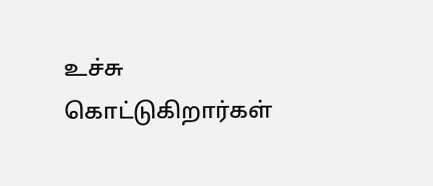உச்சு கொட்டுகிறார்கள்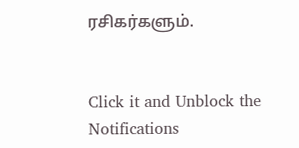ரசிகர்களும்.


Click it and Unblock the Notifications